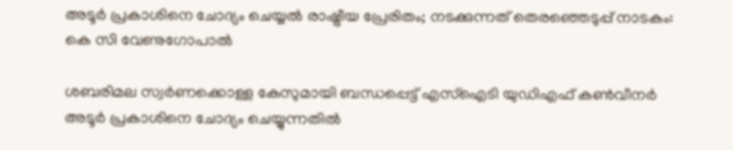അടൂർ പ്രകാശിനെ ചോദ്യം ചെയ്യൽ രാഷ്ട്രീയ പ്രേരിതം; നടക്കുന്നത് തെരഞ്ഞെടുപ്പ് നാടകം: കെ സി വേണുഗോപാൽ

ശബരിമല സ്വർണക്കൊള്ള കേസുമായി ബന്ധപ്പെട്ട് എസ്‌ഐടി യുഡിഎഫ് കൺവീനർ അടൂർ പ്രകാശിനെ ചോദ്യം ചെയ്യുന്നതിൽ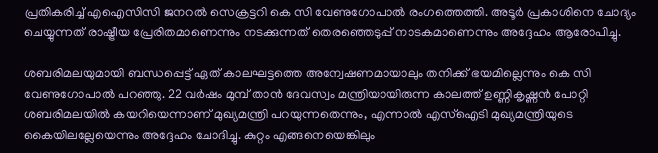പ്രതികരിച്ച് എഐസിസി ജനറൽ സെക്രട്ടറി കെ സി വേണുഗോപാൽ രംഗത്തെത്തി. അടൂർ പ്രകാശിനെ ചോദ്യം ചെയ്യുന്നത് രാഷ്ട്രീയ പ്രേരിതമാണെന്നും നടക്കുന്നത് തെരഞ്ഞെടുപ്പ് നാടകമാണെന്നും അദ്ദേഹം ആരോപിച്ചു.

ശബരിമലയുമായി ബന്ധപ്പെട്ട് ഏത് കാലഘട്ടത്തെ അന്വേഷണമായാലും തനിക്ക് ഭയമില്ലെന്നും കെ സി വേണുഗോപാൽ പറഞ്ഞു. 22 വർഷം മുമ്പ് താൻ ദേവസ്വം മന്ത്രിയായിരുന്ന കാലത്ത് ഉണ്ണികൃഷ്ണൻ പോറ്റി ശബരിമലയിൽ കയറിയെന്നാണ് മുഖ്യമന്ത്രി പറയുന്നതെന്നും, എന്നാൽ എസ്‌ഐടി മുഖ്യമന്ത്രിയുടെ കൈയിലല്ലേയെന്നും അദ്ദേഹം ചോദിച്ചു. കുറ്റം എങ്ങനെയെങ്കിലും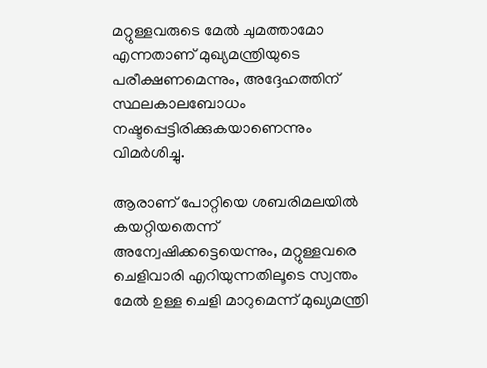മറ്റുള്ളവരുടെ മേൽ ചുമത്താമോ എന്നതാണ് മുഖ്യമന്ത്രിയുടെ പരീക്ഷണമെന്നും, അദ്ദേഹത്തിന് സ്ഥലകാലബോധം നഷ്ടപ്പെട്ടിരിക്കുകയാണെന്നും വിമർശിച്ചു.

ആരാണ് പോറ്റിയെ ശബരിമലയിൽ കയറ്റിയതെന്ന് അന്വേഷിക്കട്ടെയെന്നും, മറ്റുള്ളവരെ ചെളിവാരി എറിയുന്നതിലൂടെ സ്വന്തം മേൽ ഉള്ള ചെളി മാറുമെന്ന് മുഖ്യമന്ത്രി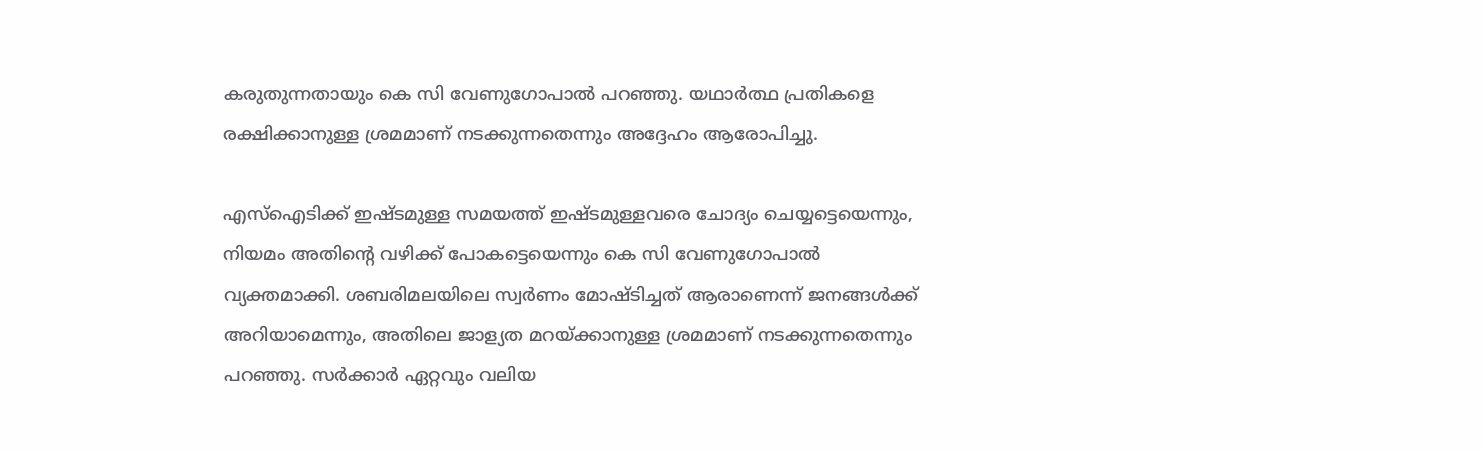കരുതുന്നതായും കെ സി വേണുഗോപാൽ പറഞ്ഞു. യഥാർത്ഥ പ്രതികളെ രക്ഷിക്കാനുള്ള ശ്രമമാണ് നടക്കുന്നതെന്നും അദ്ദേഹം ആരോപിച്ചു.

എസ്‌ഐടിക്ക് ഇഷ്ടമുള്ള സമയത്ത് ഇഷ്ടമുള്ളവരെ ചോദ്യം ചെയ്യട്ടെയെന്നും, നിയമം അതിന്റെ വഴിക്ക് പോകട്ടെയെന്നും കെ സി വേണുഗോപാൽ വ്യക്തമാക്കി. ശബരിമലയിലെ സ്വർണം മോഷ്ടിച്ചത് ആരാണെന്ന് ജനങ്ങൾക്ക് അറിയാമെന്നും, അതിലെ ജാള്യത മറയ്ക്കാനുള്ള ശ്രമമാണ് നടക്കുന്നതെന്നും പറഞ്ഞു. സർക്കാർ ഏറ്റവും വലിയ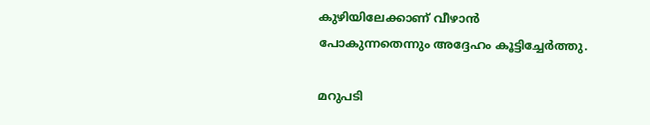കുഴിയിലേക്കാണ് വീഴാൻ പോകുന്നതെന്നും അദ്ദേഹം കൂട്ടിച്ചേർത്തു.

മറുപടി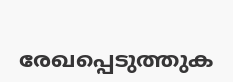രേഖപ്പെടുത്തുക